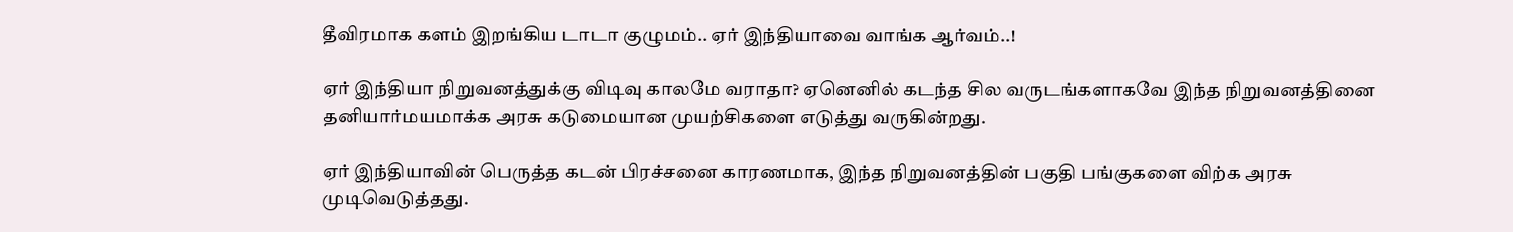தீவிரமாக களம் இறங்கிய டாடா குழுமம்.. ஏர் இந்தியாவை வாங்க ஆர்வம்..!

ஏர் இந்தியா நிறுவனத்துக்கு விடிவு காலமே வராதா? ஏனெனில் கடந்த சில வருடங்களாகவே இந்த நிறுவனத்தினை தனியார்மயமாக்க அரசு கடுமையான முயற்சிகளை எடுத்து வருகின்றது.

ஏர் இந்தியாவின் பெருத்த கடன் பிரச்சனை காரணமாக, இந்த நிறுவனத்தின் பகுதி பங்குகளை விற்க அரசு முடிவெடுத்தது.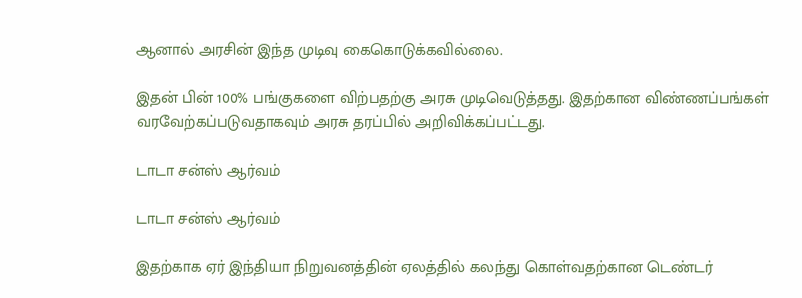ஆனால் அரசின் இந்த முடிவு கைகொடுக்கவில்லை.

இதன் பின் 100% பங்குகளை விற்பதற்கு அரசு முடிவெடுத்தது. இதற்கான விண்ணப்பங்கள் வரவேற்கப்படுவதாகவும் அரசு தரப்பில் அறிவிக்கப்பட்டது.

டாடா சன்ஸ் ஆர்வம்

டாடா சன்ஸ் ஆர்வம்

இதற்காக ஏர் இந்தியா நிறுவனத்தின் ஏலத்தில் கலந்து கொள்வதற்கான டெண்டர்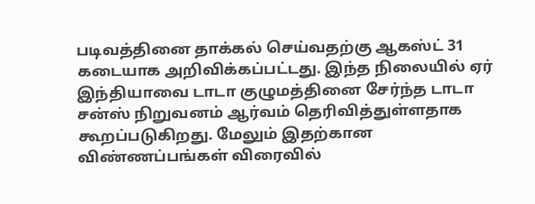படிவத்தினை தாக்கல் செய்வதற்கு ஆகஸ்ட் 31 கடையாக அறிவிக்கப்பட்டது. இந்த நிலையில் ஏர் இந்தியாவை டாடா குழுமத்தினை சேர்ந்த டாடா சன்ஸ் நிறுவனம் ஆர்வம் தெரிவித்துள்ளதாக கூறப்படுகிறது. மேலும் இதற்கான விண்ணப்பங்கள் விரைவில்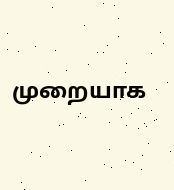முறையாக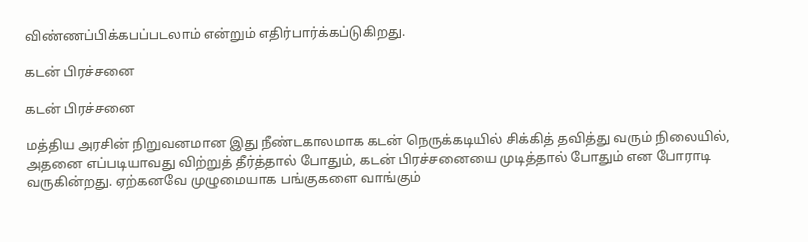விண்ணப்பிக்கபப்படலாம் என்றும் எதிர்பார்க்கப்டுகிறது.

கடன் பிரச்சனை

கடன் பிரச்சனை

மத்திய அரசின் நிறுவனமான இது நீண்டகாலமாக கடன் நெருக்கடியில் சிக்கித் தவித்து வரும் நிலையில், அதனை எப்படியாவது விற்றுத் தீர்த்தால் போதும், கடன் பிரச்சனையை முடித்தால் போதும் என போராடி வருகின்றது. ஏற்கனவே முழுமையாக பங்குகளை வாங்கும்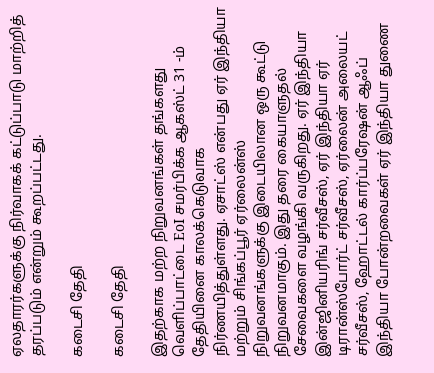ஏலதாரர்களுக்கு நிர்வாகக் கட்டுப்பாடு மாற்றித் தரப்படும் என்றும் கூறப்பட்டது.

கடைசி தேதி

கடைசி தேதி

இதற்காக மற்ற நிறுவனங்கள் தங்களது வெளிப்பாட்டை EoI சமர்பிக்க ஆகஸ்ட் 31 -ம் தேதியினை காலக்கெடுவாக நிர்ணயித்துள்ளது. ஏசாட்ஸ் என்பது ஏர் இந்தியா மற்றும் சிங்கப்பூர் ஏர்லைன்ஸ் நிறுவனங்களுக்கு இடையிலான ஒரு கூட்டு நிறுவனமாகும். இது தரை கையாளுதல் சேவைகளை வழங்கி வருகிறது. ஏர் இந்தியா இன்ஜினியரிங் சர்வீசஸ், ஏர் இந்தியா ஏர் டிரான்ஸ்போர்ட் சர்வீசஸ், ஏர்லைன் அலையட் சர்வீசஸ், ஹோட்டல் கார்ப்பரேஷன் ஆஃப் இந்தியா போன்றவைகள் ஏர் இந்தியா துணை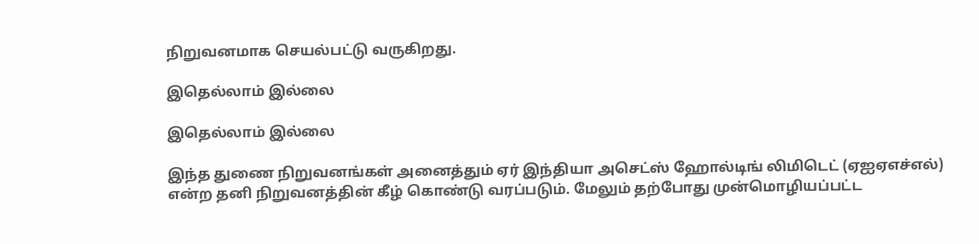நிறுவனமாக செயல்பட்டு வருகிறது.

இதெல்லாம் இல்லை

இதெல்லாம் இல்லை

இந்த துணை நிறுவனங்கள் அனைத்தும் ஏர் இந்தியா அசெட்ஸ் ஹோல்டிங் லிமிடெட் (ஏஐஏஎச்எல்) என்ற தனி நிறுவனத்தின் கீழ் கொண்டு வரப்படும். மேலும் தற்போது முன்மொழியப்பட்ட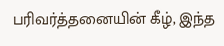பரிவர்த்தனையின் கீழ், இந்த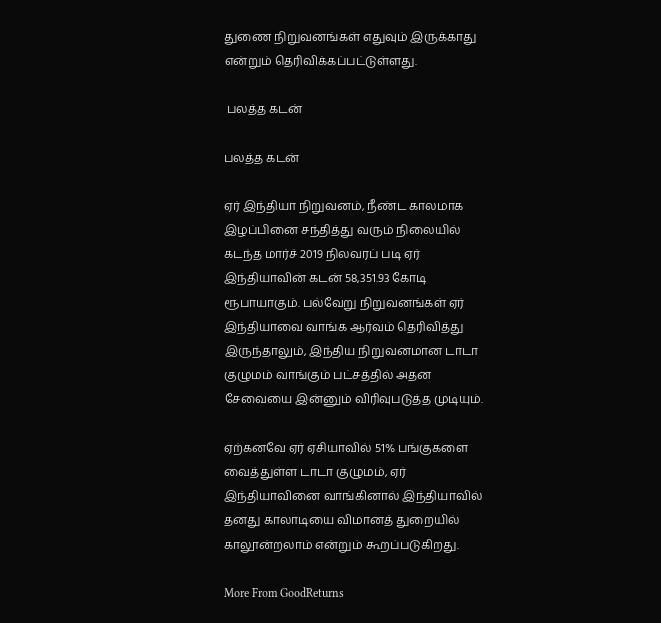துணை நிறுவனங்கள் எதுவும் இருக்காது என்றும் தெரிவிக்கப்பட்டுள்ளது.

 பலத்த கடன்

பலத்த கடன்

ஏர் இந்தியா நிறுவனம், நீண்ட காலமாக இழப்பினை சந்தித்து வரும் நிலையில் கடந்த மார்ச் 2019 நிலவரப் படி ஏர் இந்தியாவின் கடன் 58,351.93 கோடி ரூபாயாகும். பல்வேறு நிறுவனங்கள் ஏர் இந்தியாவை வாங்க ஆர்வம் தெரிவித்து இருந்தாலும், இந்திய நிறுவனமான டாடா குழுமம் வாங்கும் பட்சத்தில் அதன சேவையை இன்னும் விரிவுபடுத்த முடியும்.

ஏற்கனவே ஏர் ஏசியாவில் 51% பங்குகளை வைத்துள்ள டாடா குழுமம், ஏர் இந்தியாவினை வாங்கினால் இந்தியாவில் தனது காலாடியை விமானத் துறையில் காலூன்றலாம் என்றும் கூறப்படுகிறது.

More From GoodReturns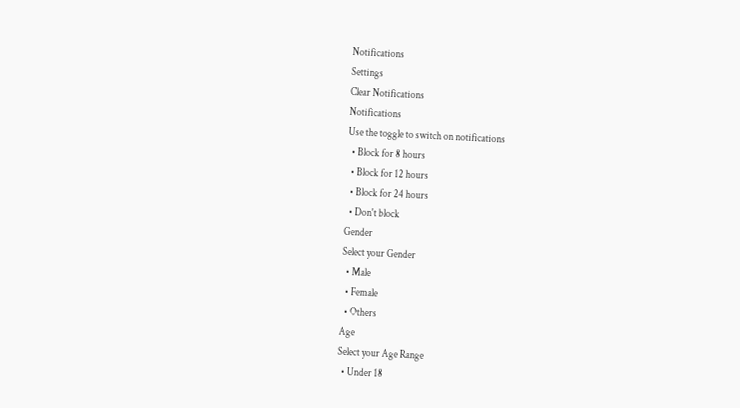Notifications
Settings
Clear Notifications
Notifications
Use the toggle to switch on notifications
  • Block for 8 hours
  • Block for 12 hours
  • Block for 24 hours
  • Don't block
Gender
Select your Gender
  • Male
  • Female
  • Others
Age
Select your Age Range
  • Under 18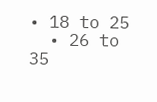• 18 to 25
  • 26 to 35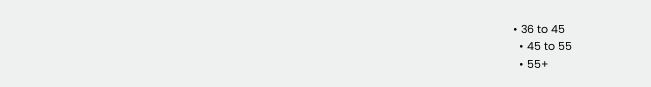• 36 to 45
  • 45 to 55
  • 55+